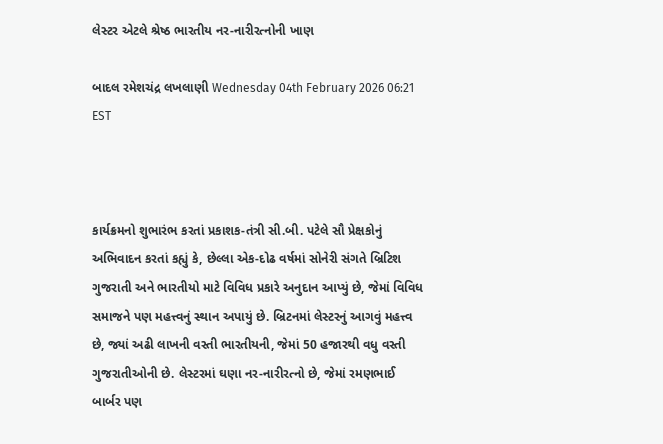લેસ્ટર એટલે શ્રેષ્ઠ ભારતીય નર-નારીરત્નોની ખાણ

બાદલ રમેશચંદ્ર લખલાણી Wednesday 04th February 2026 06:21 EST



કાર્યક્રમનો શુભારંભ કરતાં પ્રકાશક-તંત્રી સી.બી. પટેલે સૌ પ્રેક્ષકોનું અભિવાદન કરતાં કહ્યું કે, છેલ્લા એક-દોઢ વર્ષમાં સોનેરી સંગતે બ્રિટિશ ગુજરાતી અને ભારતીયો માટે વિવિધ પ્રકારે અનુદાન આપ્યું છે, જેમાં વિવિધ સમાજને પણ મહત્ત્વનું સ્થાન અપાયું છે. બ્રિટનમાં લેસ્ટરનું આગવું મહત્ત્વ છે, જ્યાં અઢી લાખની વસ્તી ભારતીયની, જેમાં 50 હજારથી વધુ વસ્તી ગુજરાતીઓની છે. લેસ્ટરમાં ઘણા નર-નારીરત્નો છે, જેમાં રમણભાઈ બાર્બર પણ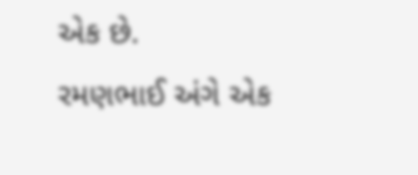એક છે.
રમણભાઈ અંગે એક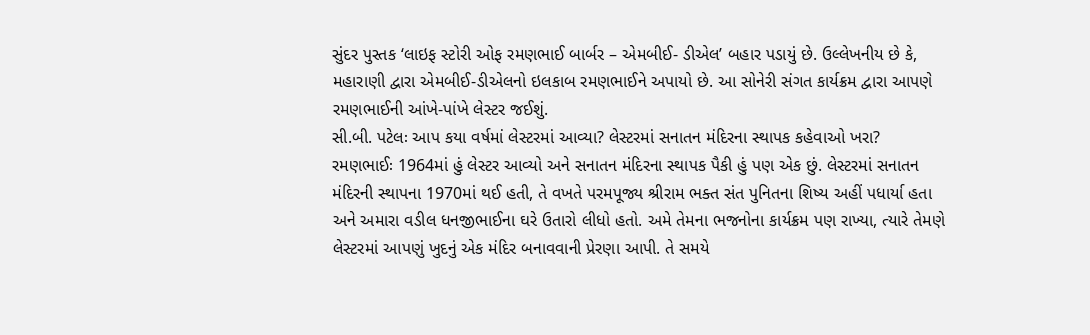સુંદર પુસ્તક ‘લાઇફ સ્ટોરી ઓફ રમણભાઈ બાર્બર – એમબીઈ- ડીએલ’ બહાર પડાયું છે. ઉલ્લેખનીય છે કે, મહારાણી દ્વારા એમબીઈ-ડીએલનો ઇલકાબ રમણભાઈને અપાયો છે. આ સોનેરી સંગત કાર્યક્રમ દ્વારા આપણે રમણભાઈની આંખે-પાંખે લેસ્ટર જઈશું.
સી.બી. પટેલઃ આપ કયા વર્ષમાં લેસ્ટરમાં આવ્યા? લેસ્ટરમાં સનાતન મંદિરના સ્થાપક કહેવાઓ ખરા?
રમણભાઈઃ 1964માં હું લેસ્ટર આવ્યો અને સનાતન મંદિરના સ્થાપક પૈકી હું પણ એક છું. લેસ્ટરમાં સનાતન મંદિરની સ્થાપના 1970માં થઈ હતી, તે વખતે પરમપૂજ્ય શ્રીરામ ભક્ત સંત પુનિતના શિષ્ય અહીં પધાર્યા હતા અને અમારા વડીલ ધનજીભાઈના ઘરે ઉતારો લીધો હતો. અમે તેમના ભજનોના કાર્યક્રમ પણ રાખ્યા, ત્યારે તેમણે લેસ્ટરમાં આપણું ખુદનું એક મંદિર બનાવવાની પ્રેરણા આપી. તે સમયે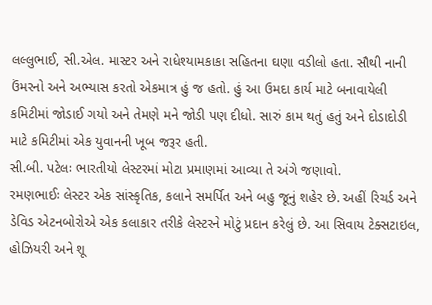લલ્લુભાઈ, સી.એલ. માસ્ટર અને રાધેશ્યામકાકા સહિતના ઘણા વડીલો હતા. સૌથી નાની ઉંમરનો અને અભ્યાસ કરતો એકમાત્ર હું જ હતો. હું આ ઉમદા કાર્ય માટે બનાવાયેલી કમિટીમાં જોડાઈ ગયો અને તેમણે મને જોડી પણ દીધો. સારું કામ થતું હતું અને દોડાદોડી માટે કમિટીમાં એક યુવાનની ખૂબ જરૂર હતી.
સી.બી. પટેલઃ ભારતીયો લેસ્ટરમાં મોટા પ્રમાણમાં આવ્યા તે અંગે જણાવો.
રમણભાઈઃ લેસ્ટર એક સાંસ્કૃતિક, કલાને સમર્પિત અને બહુ જૂનું શહેર છે. અહીં રિચર્ડ અને ડેવિડ એટનબોરોએ એક કલાકાર તરીકે લેસ્ટરને મોટું પ્રદાન કરેલું છે. આ સિવાય ટેક્સટાઇલ, હોઝિયરી અને શૂ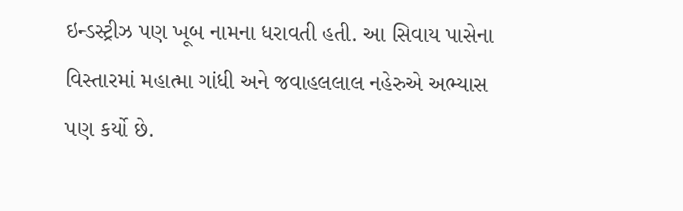ઇન્ડસ્ટ્રીઝ પણ ખૂબ નામના ધરાવતી હતી. આ સિવાય પાસેના વિસ્તારમાં મહાત્મા ગાંધી અને જવાહલલાલ નહેરુએ અભ્યાસ પણ કર્યો છે.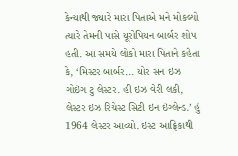કેન્યાથી જ્યારે મારા પિતાએ મને મોકલ્યો ત્યારે તેમની પાસે યૂરોપિયન બાર્બર શોપ હતી. આ સમયે લોકો મારા પિતાને કહેતા કે, ‘મિસ્ટર બાર્બર... યોર સન ઇઝ ગોઇંગ ટુ લેસ્ટર. હી ઇઝ વેરી લકી, લેસ્ટર ઇઝ રિચેસ્ટ સિટી ઇન ઇંગ્લેન્ડ.’ હું 1964 લેસ્ટર આવ્યો. ઇસ્ટ આફ્રિકાથી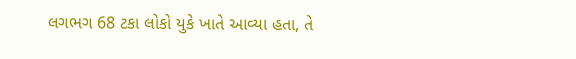લગભગ 68 ટકા લોકો યુકે ખાતે આવ્યા હતા, તે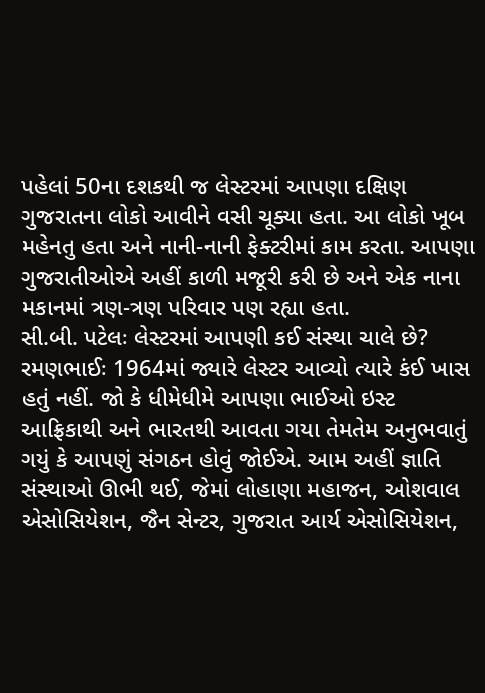પહેલાં 50ના દશકથી જ લેસ્ટરમાં આપણા દક્ષિણ ગુજરાતના લોકો આવીને વસી ચૂક્યા હતા. આ લોકો ખૂબ મહેનતુ હતા અને નાની-નાની ફેક્ટરીમાં કામ કરતા. આપણા ગુજરાતીઓએ અહીં કાળી મજૂરી કરી છે અને એક નાના મકાનમાં ત્રણ-ત્રણ પરિવાર પણ રહ્યા હતા.
સી.બી. પટેલઃ લેસ્ટરમાં આપણી કઈ સંસ્થા ચાલે છે?
રમણભાઈઃ 1964માં જ્યારે લેસ્ટર આવ્યો ત્યારે કંઈ ખાસ હતું નહીં. જો કે ધીમેધીમે આપણા ભાઈઓ ઇસ્ટ આફ્રિકાથી અને ભારતથી આવતા ગયા તેમતેમ અનુભવાતું ગયું કે આપણું સંગઠન હોવું જોઈએ. આમ અહીં જ્ઞાતિ સંસ્થાઓ ઊભી થઈ, જેમાં લોહાણા મહાજન, ઓશવાલ એસોસિયેશન, જૈન સેન્ટર, ગુજરાત આર્ય એસોસિયેશન,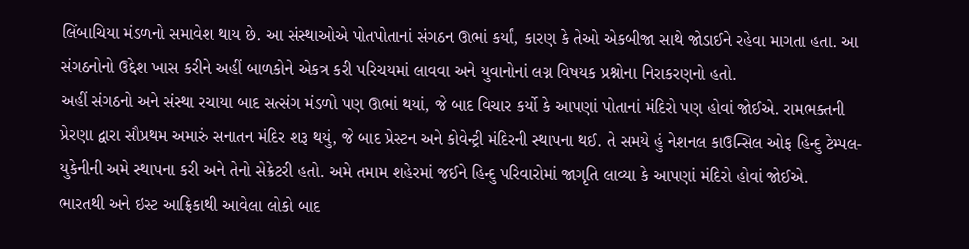લિંબાચિયા મંડળનો સમાવેશ થાય છે. આ સંસ્થાઓએ પોતપોતાનાં સંગઠન ઊભાં કર્યાં, કારણ કે તેઓ એકબીજા સાથે જોડાઈને રહેવા માગતા હતા. આ સંગઠનોનો ઉદ્દેશ ખાસ કરીને અહીં બાળકોને એકત્ર કરી પરિચયમાં લાવવા અને યુવાનોનાં લગ્ન વિષયક પ્રશ્નોના નિરાકરણનો હતો.
અહીં સંગઠનો અને સંસ્થા રચાયા બાદ સત્સંગ મંડળો પણ ઊભાં થયાં, જે બાદ વિચાર કર્યો કે આપણાં પોતાનાં મંદિરો પણ હોવાં જોઈએ. રામભક્તની પ્રેરણા દ્વારા સૌપ્રથમ અમારું સનાતન મંદિર શરૂ થયું, જે બાદ પ્રેસ્ટન અને કોવેન્ટ્રી મંદિરની સ્થાપના થઈ. તે સમયે હું નેશનલ કાઉન્સિલ ઓફ હિન્દુ ટેમ્પલ-યુકેનીની અમે સ્થાપના કરી અને તેનો સેક્રેટરી હતો. અમે તમામ શહેરમાં જઈને હિન્દુ પરિવારોમાં જાગૃતિ લાવ્યા કે આપણાં મંદિરો હોવાં જોઈએ.
ભારતથી અને ઇસ્ટ આફ્રિકાથી આવેલા લોકો બાદ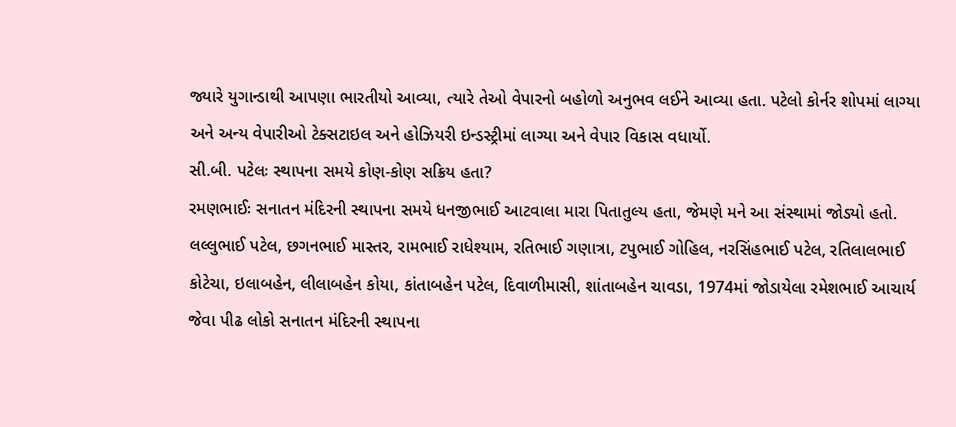જ્યારે યુગાન્ડાથી આપણા ભારતીયો આવ્યા, ત્યારે તેઓ વેપારનો બહોળો અનુભવ લઈને આવ્યા હતા. પટેલો કોર્નર શોપમાં લાગ્યા અને અન્ય વેપારીઓ ટેક્સટાઇલ અને હોઝિયરી ઇન્ડસ્ટ્રીમાં લાગ્યા અને વેપાર વિકાસ વધાર્યો.
સી.બી. પટેલઃ સ્થાપના સમયે કોણ-કોણ સક્રિય હતા?
રમણભાઈઃ સનાતન મંદિરની સ્થાપના સમયે ધનજીભાઈ આટવાલા મારા પિતાતુલ્ય હતા, જેમણે મને આ સંસ્થામાં જોડ્યો હતો. લલ્લુભાઈ પટેલ, છગનભાઈ માસ્તર, રામભાઈ રાધેશ્યામ, રતિભાઈ ગણાત્રા, ટપુભાઈ ગોહિલ, નરસિંહભાઈ પટેલ, રતિલાલભાઈ કોટેચા, ઇલાબહેન, લીલાબહેન કોયા, કાંતાબહેન પટેલ, દિવાળીમાસી, શાંતાબહેન ચાવડા, 1974માં જોડાયેલા રમેશભાઈ આચાર્ય જેવા પીઢ લોકો સનાતન મંદિરની સ્થાપના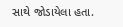સાથે જોડાયેલા હતા.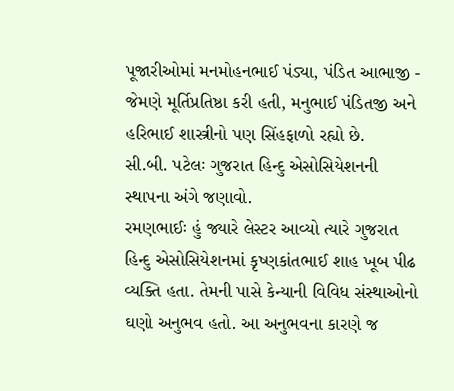પૂજારીઓમાં મનમોહનભાઈ પંડ્યા, પંડિત આભાજી - જેમણે મૂર્તિપ્રતિષ્ઠા કરી હતી, મનુભાઈ પંડિતજી અને હરિભાઈ શાસ્ત્રીનો પણ સિંહફાળો રહ્યો છે.
સી.બી. પટેલઃ ગુજરાત હિન્દુ એસોસિયેશનની સ્થાપના અંગે જણાવો.
રમણભાઈઃ હું જ્યારે લેસ્ટર આવ્યો ત્યારે ગુજરાત હિન્દુ એસોસિયેશનમાં કૃષ્ણકાંતભાઈ શાહ ખૂબ પીઢ વ્યક્તિ હતા. તેમની પાસે કેન્યાની વિવિધ સંસ્થાઓનો ઘણો અનુભવ હતો. આ અનુભવના કારણે જ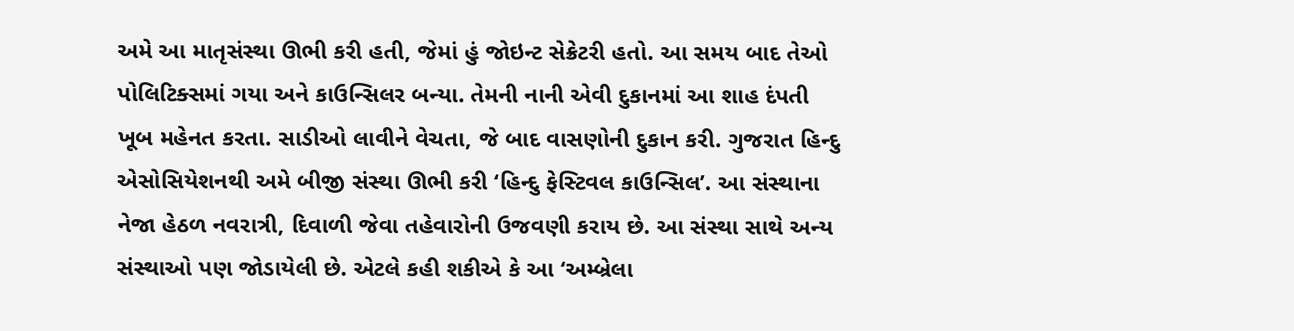અમે આ માતૃસંસ્થા ઊભી કરી હતી, જેમાં હું જોઇન્ટ સેક્રેટરી હતો. આ સમય બાદ તેઓ પોલિટિક્સમાં ગયા અને કાઉન્સિલર બન્યા. તેમની નાની એવી દુકાનમાં આ શાહ દંપતી ખૂબ મહેનત કરતા. સાડીઓ લાવીને વેચતા, જે બાદ વાસણોની દુકાન કરી. ગુજરાત હિન્દુ એસોસિયેશનથી અમે બીજી સંસ્થા ઊભી કરી ‘હિન્દુ ફેસ્ટિવલ કાઉન્સિલ’. આ સંસ્થાના નેજા હેઠળ નવરાત્રી, દિવાળી જેવા તહેવારોની ઉજવણી કરાય છે. આ સંસ્થા સાથે અન્ય સંસ્થાઓ પણ જોડાયેલી છે. એટલે કહી શકીએ કે આ ‘અમ્બ્રેલા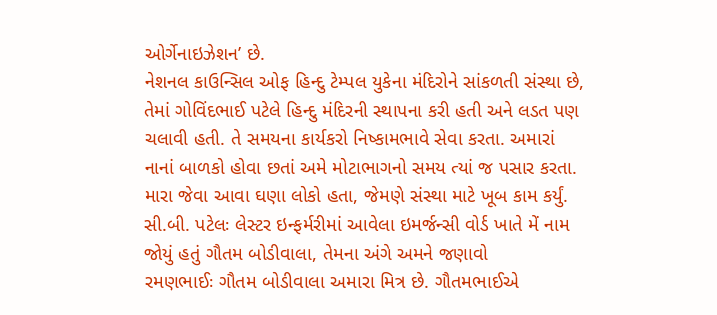ઓર્ગેનાઇઝેશન’ છે.
નેશનલ કાઉન્સિલ ઓફ હિન્દુ ટેમ્પલ યુકેના મંદિરોને સાંકળતી સંસ્થા છે, તેમાં ગોવિંદભાઈ પટેલે હિન્દુ મંદિરની સ્થાપના કરી હતી અને લડત પણ ચલાવી હતી. તે સમયના કાર્યકરો નિષ્કામભાવે સેવા કરતા. અમારાં નાનાં બાળકો હોવા છતાં અમે મોટાભાગનો સમય ત્યાં જ પસાર કરતા. મારા જેવા આવા ઘણા લોકો હતા, જેમણે સંસ્થા માટે ખૂબ કામ કર્યું.
સી.બી. પટેલઃ લેસ્ટર ઇન્ફર્મરીમાં આવેલા ઇમર્જન્સી વોર્ડ ખાતે મેં નામ જોયું હતું ગૌતમ બોડીવાલા, તેમના અંગે અમને જણાવો
રમણભાઈઃ ગૌતમ બોડીવાલા અમારા મિત્ર છે. ગૌતમભાઈએ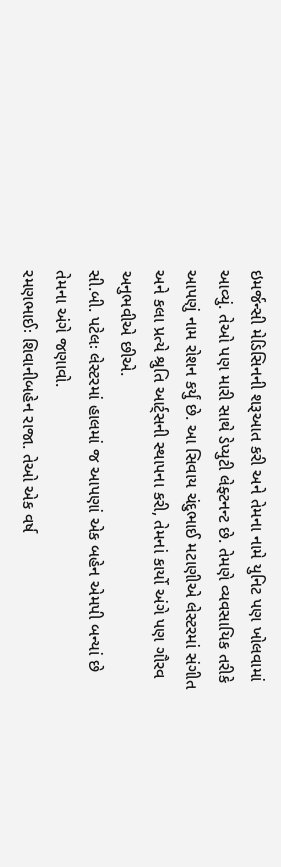ઇમર્જન્સી મેડિસિનની શરૂઆત કરી અને તેમના નામે યુનિટ પણ ખોલવામાં આવ્યું. તેઓ પણ મારી સાથે ડેપ્યુટી લેફ્ટનન્ટ છે. તેમણે વ્યવસાયિક તરીકે આપણું નામ રોશન કર્યું છે. આ સિવાય ચંદુભાઈ મટાણીએ લેસ્ટરમાં સંગીત અને કલા પ્રત્યે શ્રુતિ આર્ટ્સની સ્થાપના કરી, તેમનાં કાર્યો અંગે પણ ગૌરવ અનુભવીએ છીએ.
સી.બી. પટેલઃ લેસ્ટરમાં હાલમાં જ આપણાં એક બહેન એમપી બન્યાં છે તેમના અંગે જણાવો.
રમણભાઈઃ શિવાનીબહેન રાજા. તેઓ એક વર્ષ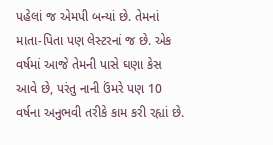પહેલાં જ એમપી બન્યાં છે. તેમનાં માતા-પિતા પણ લેસ્ટરનાં જ છે. એક વર્ષમાં આજે તેમની પાસે ઘણા કેસ આવે છે, પરંતુ નાની ઉંમરે પણ 10 વર્ષના અનુભવી તરીકે કામ કરી રહ્યાં છે.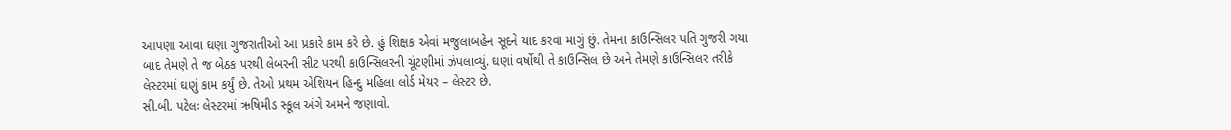આપણા આવા ઘણા ગુજરાતીઓ આ પ્રકારે કામ કરે છે. હું શિક્ષક એવાં મજુલાબહેન સૂદને યાદ કરવા માગું છું. તેમના કાઉન્સિલર પતિ ગુજરી ગયા બાદ તેમણે તે જ બેઠક પરથી લેબરની સીટ પરથી કાઉન્સિલરની ચૂંટણીમાં ઝંપલાવ્યું. ઘણાં વર્ષોથી તે કાઉન્સિલ છે અને તેમણે કાઉન્સિલર તરીકે લેસ્ટરમાં ઘણું કામ કર્યું છે. તેઓ પ્રથમ એશિયન હિન્દુ મહિલા લોર્ડ મેયર – લેસ્ટર છે.
સી.બી. પટેલઃ લેસ્ટરમાં ઋષિમીડ સ્કૂલ અંગે અમને જણાવો.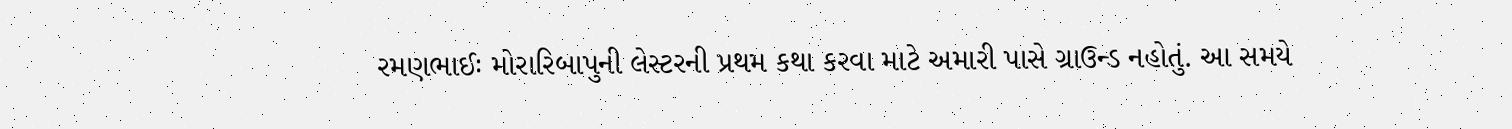રમણભાઈઃ મોરારિબાપુની લેસ્ટરની પ્રથમ કથા કરવા માટે અમારી પાસે ગ્રાઉન્ડ નહોતું. આ સમયે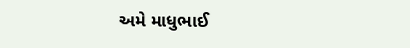અમે માધુભાઈ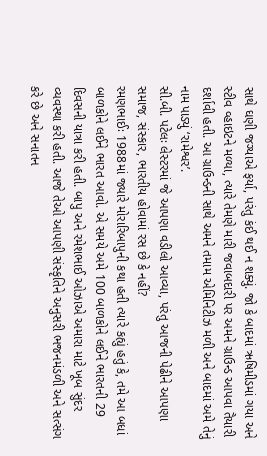સાથે ઘણી જગ્યાએ ફર્યા, પરંતુ કંઈ થઈ ન શક્યું. જો કે બાદમાં ઋષિમીડમાં ગયા અને સ્ટીવ વ્હાઇટને મળ્યા, ત્યારે તેમણે મારી જવાબદારી પર અમને ગ્રાઉન્ડ આપવા તૈયારી દર્શાવી હતી. આ ગ્રાઉન્ડની સાથે અમને તમામ એમિનિટીઝ મળી અને બાદમાં અમે તેનું નામ પાડ્યું ‘રામેશ્વર’.
સી.બી. પટેલઃ લેસ્ટરમાં જે આપણા વડીલો આવ્યા, પરંતુ આજની પેઢીને આપણા સમાજ, સંસ્કાર, ભારતીય હોવામાં રસ છે કે નહીં?
રમણભાઈઃ 1988માં જ્યારે મોરારિબાપુની કથા હતી ત્યારે કહ્યું હતું કે, તમે આ બધાં બાળકોને લઈને ભારત આવો. એ સમયે અમે 100 બાળકોને લઈને ભારતની 29 દિવસની યાત્રા કરી હતી. બાપુ અને રમેશભાઈ ઓઝાએ અમારા માટે ખૂબ સુંદર વ્યવસ્થા કરી હતી. આજે તેઓ આપણી સંસ્કૃતિને અનુસરી ભજનમંડળી અને સત્સંગ કરે છે અને સનાતન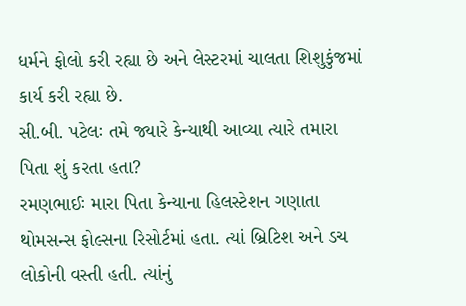ધર્મને ફોલો કરી રહ્યા છે અને લેસ્ટરમાં ચાલતા શિશુકુંજમાં કાર્ય કરી રહ્યા છે.
સી.બી. પટેલઃ તમે જ્યારે કેન્યાથી આવ્યા ત્યારે તમારા પિતા શું કરતા હતા?
રમણભાઈઃ મારા પિતા કેન્યાના હિલસ્ટેશન ગણાતા થોમસન્સ ફોલ્સના રિસોર્ટમાં હતા. ત્યાં બ્રિટિશ અને ડચ લોકોની વસ્તી હતી. ત્યાંનું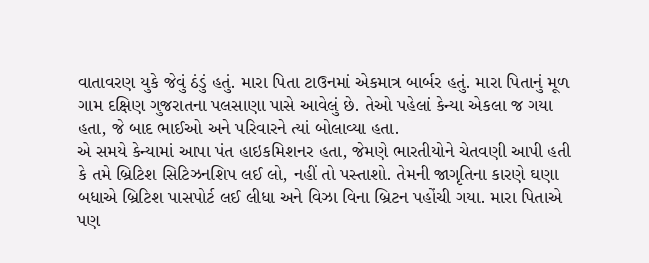વાતાવરણ યુકે જેવું ઠંડું હતું. મારા પિતા ટાઉનમાં એકમાત્ર બાર્બર હતું. મારા પિતાનું મૂળ ગામ દક્ષિણ ગુજરાતના પલસાણા પાસે આવેલું છે. તેઓ પહેલાં કેન્યા એકલા જ ગયા હતા, જે બાદ ભાઈઓ અને પરિવારને ત્યાં બોલાવ્યા હતા.
એ સમયે કેન્યામાં આપા પંત હાઇકમિશનર હતા, જેમણે ભારતીયોને ચેતવણી આપી હતી કે તમે બ્રિટિશ સિટિઝનશિપ લઈ લો, નહીં તો પસ્તાશો. તેમની જાગૃતિના કારણે ઘણા બધાએ બ્રિટિશ પાસપોર્ટ લઈ લીધા અને વિઝા વિના બ્રિટન પહોંચી ગયા. મારા પિતાએ પણ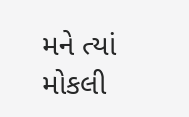મને ત્યાં મોકલી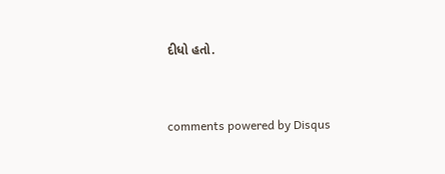દીધો હતો.


comments powered by Disqus